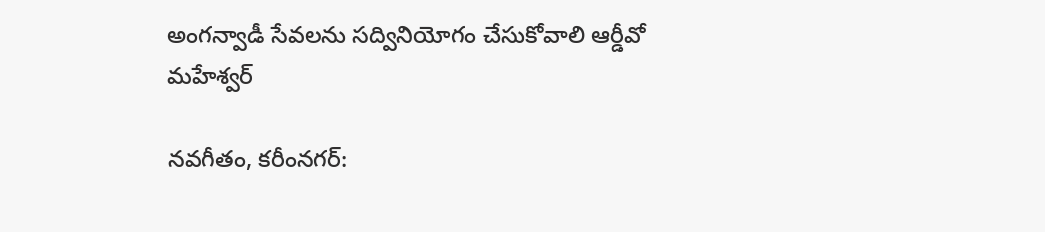అంగన్వాడీ సేవలను సద్వినియోగం చేసుకోవాలి ఆర్డీవో మహేశ్వర్

నవగీతం, కరీంనగర్: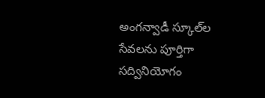అంగన్వాడీ స్కూల్‌ల సేవలను పూర్తిగా సద్వినియోగం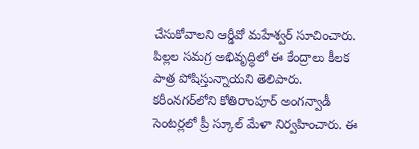చేసుకోవాలని ఆర్డీవో మహేశ్వర్ సూచించారు. పిల్లల సమగ్ర అభివృద్ధిలో ఈ కేంద్రాలు కీలక పాత్ర పోషిస్తున్నాయని తెలిపారు. కరీంనగర్‌లోని కోతిరాంపూర్ అంగన్వాడీ సెంటర్లలో ప్రీ స్కూల్ మేళా నిర్వహించారు. ఈ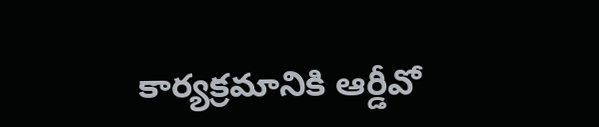కార్యక్రమానికి ఆర్డీవో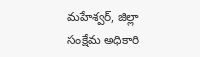మహేశ్వర్, జిల్లా సంక్షేమ అధికారి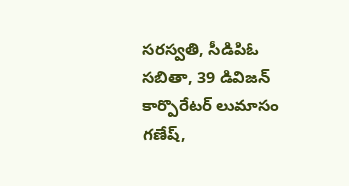సరస్వతి, సీడిపిఓ సబితా, 39 డివిజన్ కార్పొరేటర్ లుమాసం గణేష్,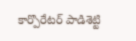కార్పొరేటర్ పాడిశెట్టి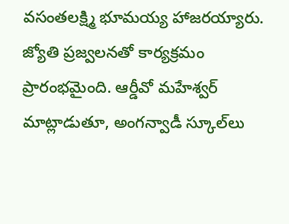వసంతలక్ష్మి భూమయ్య హాజరయ్యారు. జ్యోతి ప్రజ్వలనతో కార్యక్రమం ప్రారంభమైంది. ఆర్డీవో మహేశ్వర్ మాట్లాడుతూ, అంగన్వాడీ స్కూల్‌లు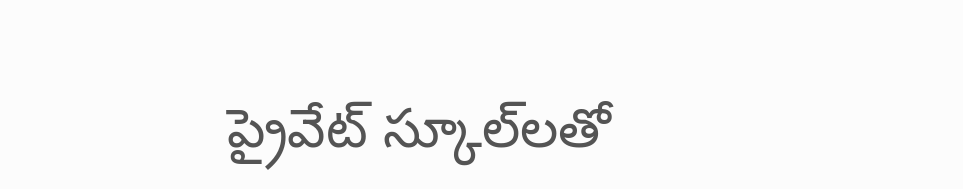ప్రైవేట్ స్కూల్‌లతో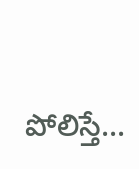పోలిస్తే...